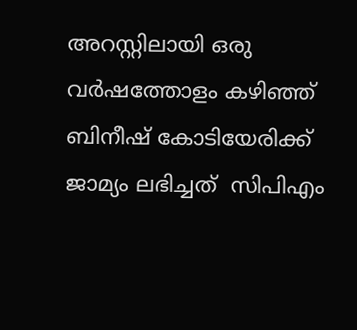അറസ്റ്റിലായി ഒരു വർഷത്തോളം കഴിഞ്ഞ് ബിനീഷ് കോടിയേരിക്ക് ജാമ്യം ലഭിച്ചത്  സിപിഎം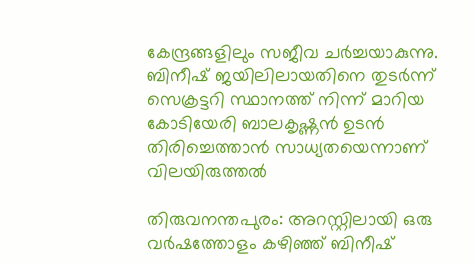കേന്ദ്രങ്ങളിലും സജീവ ചര്‍ച്ചയാകുന്നു. ബിനീഷ് ജയിലിലായതിനെ തുടര്‍ന്ന് സെക്രട്ടറി സ്ഥാനത്ത് നിന്ന് മാറിയ കോടിയേരി ബാലകൃഷ്ണന്‍ ഉടന്‍ തിരിച്ചെത്താന്‍ സാധ്യതയെന്നാണ് വിലയിരുത്തൽ

തിരുവനന്തപുരം: അറസ്റ്റിലായി ഒരു വർഷത്തോളം കഴിഞ്ഞ് ബിനീഷ്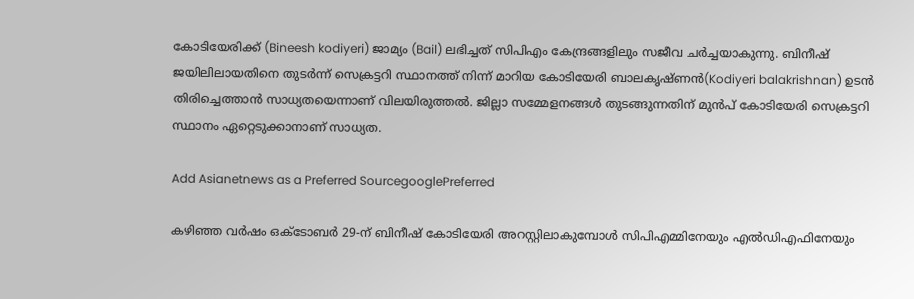കോടിയേരിക്ക് (Bineesh kodiyeri) ജാമ്യം (Bail) ലഭിച്ചത് സിപിഎം കേന്ദ്രങ്ങളിലും സജീവ ചര്‍ച്ചയാകുന്നു. ബിനീഷ് ജയിലിലായതിനെ തുടര്‍ന്ന് സെക്രട്ടറി സ്ഥാനത്ത് നിന്ന് മാറിയ കോടിയേരി ബാലകൃഷ്ണന്‍(Kodiyeri balakrishnan) ഉടന്‍ തിരിച്ചെത്താന്‍ സാധ്യതയെന്നാണ് വിലയിരുത്തൽ. ജില്ലാ സമ്മേളനങ്ങള്‍ തുടങ്ങുന്നതിന് മുന്‍പ് കോടിയേരി സെക്രട്ടറി സ്ഥാനം ഏറ്റെടുക്കാനാണ് സാധ്യത.

Add Asianetnews as a Preferred SourcegooglePreferred

കഴിഞ്ഞ വര്‍ഷം ഒക്ടോബര്‍ 29-ന് ബിനീഷ് കോടിയേരി അറസ്റ്റിലാകുമ്പോള്‍ സിപിഎമ്മിനേയും എല്‍ഡിഎഫിനേയും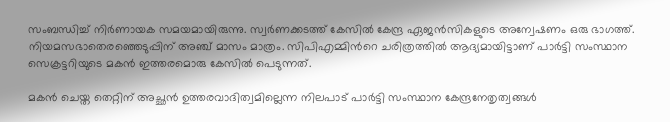സംബന്ധിച്ച് നിര്‍ണായക സമയമായിരുന്നു. സ്വര്‍ണക്കടത്ത് കേസില്‍ കേന്ദ്ര ഏജന്‍സികളുടെ അന്വേഷണം ഒരു ഭാഗത്ത്. നിയമസഭാതെരഞ്ഞെടുപ്പിന് അഞ്ച് മാസം മാത്രം. സിപിഎമ്മിന്‍റെ ചരിത്രത്തില്‍ ആദ്യമായിട്ടാണ് പാര്‍ട്ടി സംസ്ഥാന സെക്രട്ടറിയുടെ മകന്‍ ഇത്തരമൊരു കേസില്‍ പെടുന്നത്.

മകന്‍ ചെയ്ത തെറ്റിന് അച്ഛൻ ഉത്തരവാദിത്വമില്ലെന്ന നിലപാട് പാര്‍ട്ടി സംസ്ഥാന കേന്ദ്രനേതൃത്വങ്ങള്‍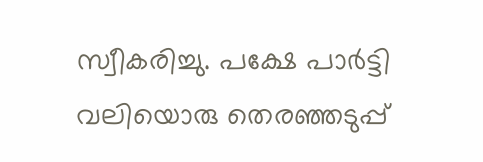സ്വീകരിച്ചു. പക്ഷേ പാര്‍ട്ടി വലിയൊരു തെരഞ്ഞടുപ്പ്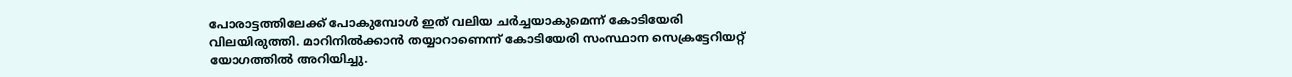പോരാട്ടത്തിലേക്ക് പോകുമ്പോള്‍ ഇത് വലിയ ചര്‍ച്ചയാകുമെന്ന് കോടിയേരി വിലയിരുത്തി. മാറിനില്‍ക്കാന്‍ തയ്യാറാണെന്ന് കോടിയേരി സംസ്ഥാന സെക്രട്ടേറിയറ്റ് യോഗത്തില്‍ അറിയിച്ചു.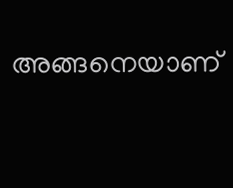അങ്ങനെയാണ്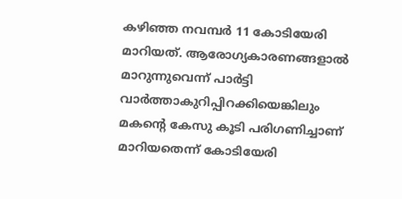കഴിഞ്ഞ നവമ്പര്‍ 11 കോടിയേരി മാറിയത്. ആരോഗ്യകാരണങ്ങളാല്‍ മാറുന്നുവെന്ന് പാര്‍ട്ടി വാര്‍ത്താകുറിപ്പിറക്കിയെങ്കിലും മകന്‍റെ കേസു കൂടി പരിഗണിച്ചാണ് മാറിയതെന്ന് കോടിയേരി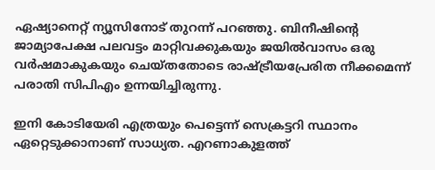ഏഷ്യാനെറ്റ് ന്യൂസിനോട് തുറന്ന് പറഞ്ഞു. ബിനീഷിന്‍റെ ജാമ്യാപേക്ഷ പലവട്ടം മാറ്റിവക്കുകയും ജയില്‍വാസം ഒരു വര്‍ഷമാകുകയും ചെയ്തതോടെ രാഷ്ട്രീയപ്രേരിത നീക്കമെന്ന് പരാതി സിപിഎം ഉന്നയിച്ചിരുന്നു.

ഇനി കോടിയേരി എത്രയും പെട്ടെന്ന് സെക്രട്ടറി സ്ഥാനം ഏറ്റെടുക്കാനാണ് സാധ്യത. എറണാകുളത്ത്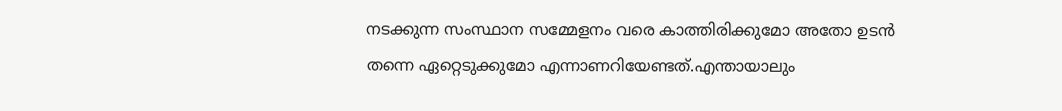നടക്കുന്ന സംസ്ഥാന സമ്മേളനം വരെ കാത്തിരിക്കുമോ അതോ ഉടന്‍ തന്നെ ഏറ്റെടുക്കുമോ എന്നാണറിയേണ്ടത്.എന്തായാലും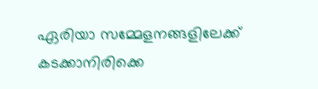ഏരിയാ സമ്മേളനങ്ങളിലേക്ക് കടക്കാനിരിക്കെ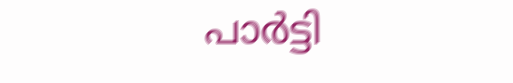പാര്‍ട്ടി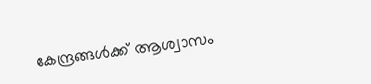കേന്ദ്രങ്ങള്‍ക്ക് ആശ്വാസം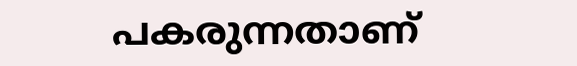പകരുന്നതാണ്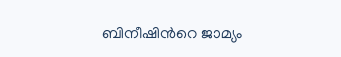ബിനീഷിന്‍റെ ജാമ്യം